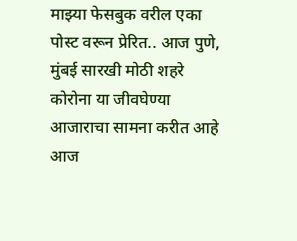माझ्या फेसबुक वरील एका पोस्ट वरून प्रेरित.. आज पुणे, मुंबई सारखी मोठी शहरे कोरोना या जीवघेण्या आजाराचा सामना करीत आहे
आज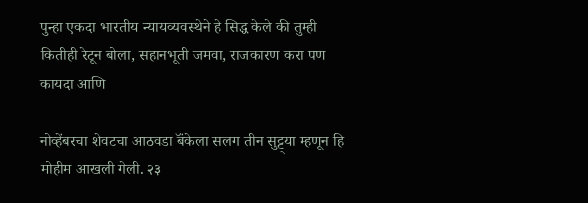पुन्हा एकदा भारतीय न्यायव्यवस्थेने हे सिद्ध केले की तुम्ही कितीही रेटून बोला, सहानभूती जमवा, राजकारण करा पण कायदा आणि

नोव्हेंबरचा शेवटचा आठवडा बॅंकेला सलग तीन सुट्ट्या म्हणून हि मोहीम आखली गेली. २३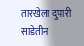तारखेला दुपारी साडेतीन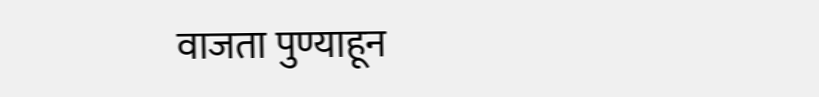वाजता पुण्याहून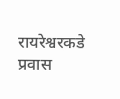रायरेश्वरकडे प्रवास